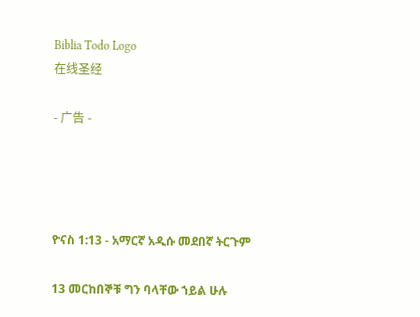Biblia Todo Logo
在线圣经

- 广告 -




ዮናስ 1:13 - አማርኛ አዲሱ መደበኛ ትርጉም

13 መርከበኞቹ ግን ባላቸው ኀይል ሁሉ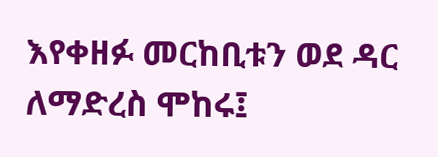እየቀዘፉ መርከቢቱን ወደ ዳር ለማድረስ ሞከሩ፤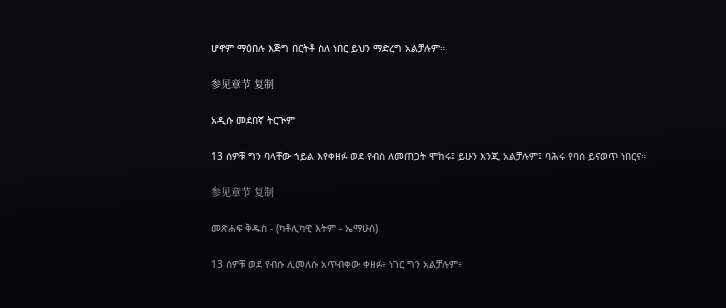ሆኖም ማዕበሉ እጅግ በርትቶ ስለ ነበር ይህን ማድረግ አልቻሉም።

参见章节 复制

አዲሱ መደበኛ ትርጒም

13 ሰዎቹ ግን ባላቸው ኀይል እየቀዘፉ ወደ የብስ ለመጠጋት ሞከሩ፤ ይሁን እንጂ አልቻሉም፤ ባሕሩ የባሰ ይናወጥ ነበርና።

参见章节 复制

መጽሐፍ ቅዱስ - (ካቶሊካዊ እትም - ኤማሁስ)

13 ሰዎቹ ወደ የብሱ ሊመለሱ አጥብቀው ቀዘፉ፥ ነገር ግን አልቻሉም፥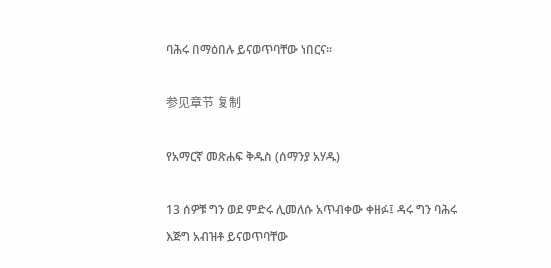ባሕሩ በማዕበሉ ይናወጥባቸው ነበርና።

参见章节 复制

የአማርኛ መጽሐፍ ቅዱስ (ሰማንያ አሃዱ)

13 ሰዎቹ ግን ወደ ምድሩ ሊመለሱ አጥብቀው ቀዘፉ፤ ዳሩ ግን ባሕሩ እጅግ አብዝቶ ይናወጥባቸው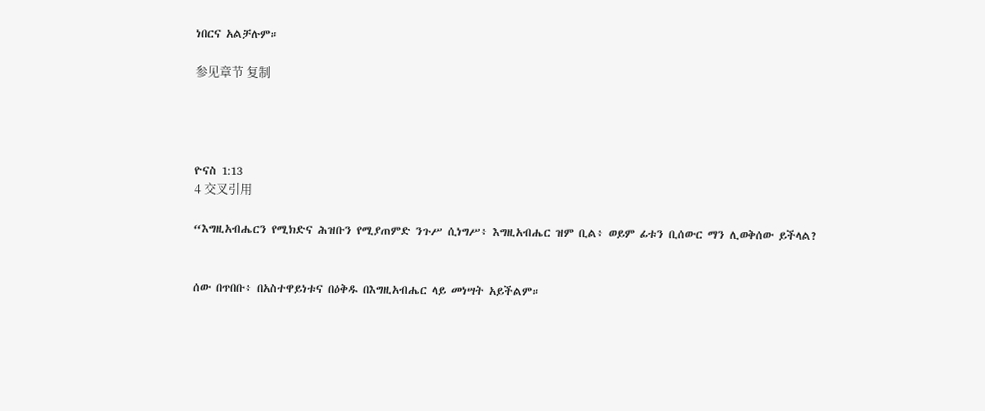ነበርና አልቻሉም።

参见章节 复制




ዮናስ 1:13
4 交叉引用

“እግዚአብሔርን የሚክድና ሕዝቡን የሚያጠምድ ንጉሥ ሲነግሥ፥ እግዚአብሔር ዝም ቢል፥ ወይም ፊቱን ቢሰውር ማን ሊወቅሰው ይችላል?


ሰው በጥበቡ፥ በአስተዋይነቱና በዕቅዱ በእግዚአብሔር ላይ መነሣት አይችልም።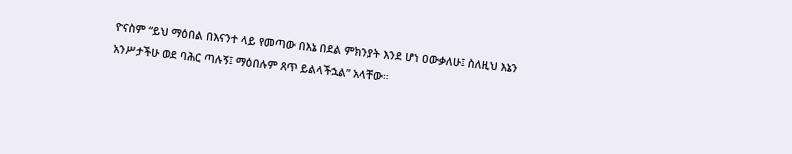ዮናስም “ይህ ማዕበል በእናንተ ላይ የመጣው በእኔ በደል ምክንያት እንደ ሆነ ዐውቃለሁ፤ ስለዚህ እኔን አንሥታችሁ ወደ ባሕር ጣሉኝ፤ ማዕበሉም ጸጥ ይልላችኋል” አላቸው።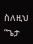ስለዚህ “ጌታ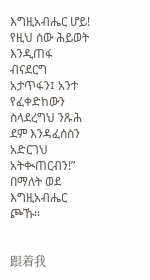እግዚአብሔር ሆይ! የዚህ ሰው ሕይወት እንዲጠፋ ብናደርግ አታጥፋን፤ አንተ የፈቀድከውን ስላደረግህ ንጹሕ ደም እንዳፈሰስን አድርገህ አትቊጠርብን!” በማለት ወደ እግዚአብሔር ጮኹ።


跟着我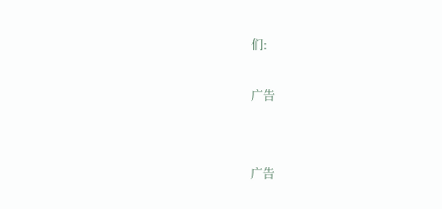们:

广告


广告